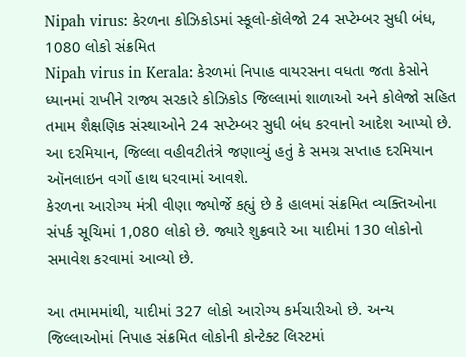Nipah virus: કેરળના કોઝિકોડમાં સ્કૂલો-કૉલેજો 24 સપ્ટેમ્બર સુધી બંધ, 1080 લોકો સંક્રમિત
Nipah virus in Kerala: કેરળમાં નિપાહ વાયરસના વધતા જતા કેસોને ધ્યાનમાં રાખીને રાજ્ય સરકારે કોઝિકોડ જિલ્લામાં શાળાઓ અને કોલેજો સહિત તમામ શૈક્ષણિક સંસ્થાઓને 24 સપ્ટેમ્બર સુધી બંધ કરવાનો આદેશ આપ્યો છે. આ દરમિયાન, જિલ્લા વહીવટીતંત્રે જણાવ્યું હતું કે સમગ્ર સપ્તાહ દરમિયાન ઑનલાઇન વર્ગો હાથ ધરવામાં આવશે.
કેરળના આરોગ્ય મંત્રી વીણા જ્યોર્જે કહ્યું છે કે હાલમાં સંક્રમિત વ્યક્તિઓના સંપર્ક સૂચિમાં 1,080 લોકો છે. જ્યારે શુક્રવારે આ યાદીમાં 130 લોકોનો સમાવેશ કરવામાં આવ્યો છે.

આ તમામમાંથી, યાદીમાં 327 લોકો આરોગ્ય કર્મચારીઓ છે. અન્ય જિલ્લાઓમાં નિપાહ સંક્રમિત લોકોની કોન્ટેક્ટ લિસ્ટમાં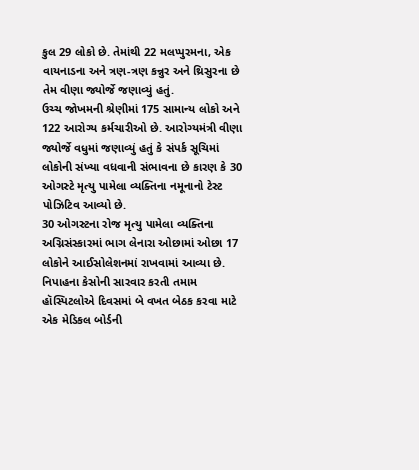કુલ 29 લોકો છે. તેમાંથી 22 મલપ્પુરમના, એક વાયનાડના અને ત્રણ-ત્રણ કન્નુર અને થ્રિસુરના છે તેમ વીણા જ્યોર્જે જણાવ્યું હતું.
ઉચ્ચ જોખમની શ્રેણીમાં 175 સામાન્ય લોકો અને 122 આરોગ્ય કર્મચારીઓ છે. આરોગ્યમંત્રી વીણા જ્યોર્જે વધુમાં જણાવ્યું હતું કે સંપર્ક સૂચિમાં લોકોની સંખ્યા વધવાની સંભાવના છે કારણ કે 30 ઓગસ્ટે મૃત્યુ પામેલા વ્યક્તિના નમૂનાનો ટેસ્ટ પોઝિટિવ આવ્યો છે.
30 ઓગસ્ટના રોજ મૃત્યુ પામેલા વ્યક્તિના અગ્નિસંસ્કારમાં ભાગ લેનારા ઓછામાં ઓછા 17 લોકોને આઈસોલેશનમાં રાખવામાં આવ્યા છે. નિપાહના કેસોની સારવાર કરતી તમામ હૉસ્પિટલોએ દિવસમાં બે વખત બેઠક કરવા માટે એક મેડિકલ બોર્ડની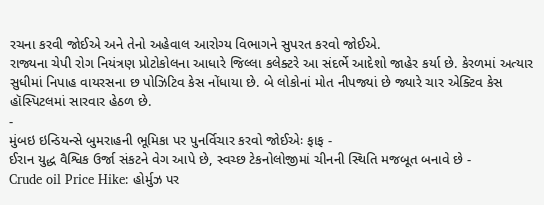રચના કરવી જોઈએ અને તેનો અહેવાલ આરોગ્ય વિભાગને સુપરત કરવો જોઈએ.
રાજ્યના ચેપી રોગ નિયંત્રણ પ્રોટોકોલના આધારે જિલ્લા કલેક્ટરે આ સંદર્ભે આદેશો જાહેર કર્યા છે. કેરળમાં અત્યાર સુધીમાં નિપાહ વાયરસના છ પોઝિટિવ કેસ નોંધાયા છે. બે લોકોનાં મોત નીપજ્યાં છે જ્યારે ચાર એક્ટિવ કેસ હૉસ્પિટલમાં સારવાર હેઠળ છે.
-
મુંબઇ ઇન્ડિયન્સે બુમરાહની ભૂમિકા પર પુનર્વિચાર કરવો જોઈએઃ ફાફ -
ઈરાન યુદ્ધ વૈશ્વિક ઉર્જા સંકટને વેગ આપે છે, સ્વચ્છ ટેકનોલોજીમાં ચીનની સ્થિતિ મજબૂત બનાવે છે -
Crude oil Price Hike: હોર્મુઝ પર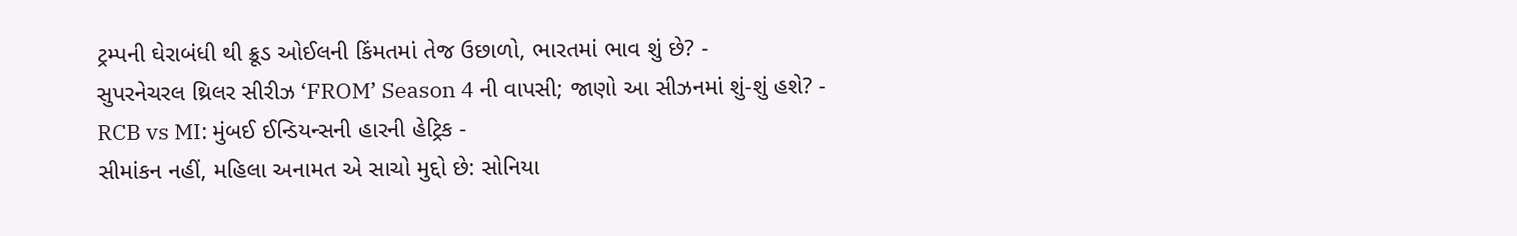ટ્રમ્પની ઘેરાબંધી થી ક્રૂડ ઓઈલની કિંમતમાં તેજ ઉછાળો, ભારતમાં ભાવ શું છે? -
સુપરનેચરલ થ્રિલર સીરીઝ ‘FROM’ Season 4 ની વાપસી; જાણો આ સીઝનમાં શું-શું હશે? -
RCB vs MI: મુંબઈ ઈન્ડિયન્સની હારની હેટ્રિક -
સીમાંકન નહીં, મહિલા અનામત એ સાચો મુદ્દો છે: સોનિયા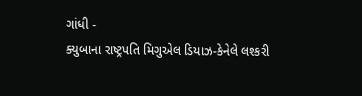ગાંધી -
ક્યુબાના રાષ્ટ્રપતિ મિગુએલ ડિયાઝ-કેનેલે લશ્કરી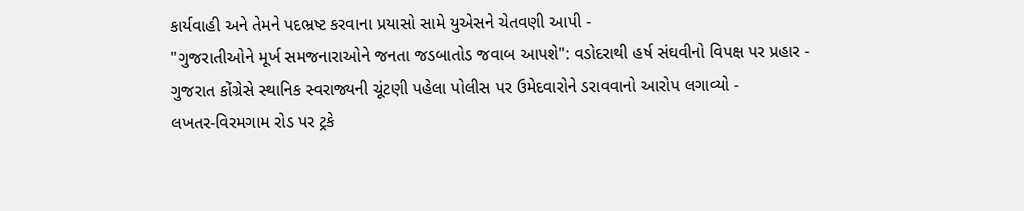કાર્યવાહી અને તેમને પદભ્રષ્ટ કરવાના પ્રયાસો સામે યુએસને ચેતવણી આપી -
"ગુજરાતીઓને મૂર્ખ સમજનારાઓને જનતા જડબાતોડ જવાબ આપશે": વડોદરાથી હર્ષ સંઘવીનો વિપક્ષ પર પ્રહાર -
ગુજરાત કોંગ્રેસે સ્થાનિક સ્વરાજ્યની ચૂંટણી પહેલા પોલીસ પર ઉમેદવારોને ડરાવવાનો આરોપ લગાવ્યો -
લખતર-વિરમગામ રોડ પર ટ્રકે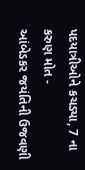પદયાત્રીઓને કચડ્યા, 7 ના કરુણ મોત -
આંબેડકર જયંતિની ઉજવણી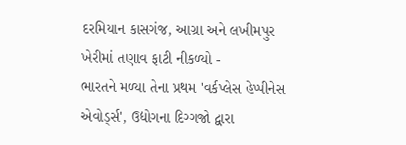દરમિયાન કાસગંજ, આગ્રા અને લખીમપુર ખેરીમાં તણાવ ફાટી નીકળ્યો -
ભારતને મળ્યા તેના પ્રથમ 'વર્કપ્લેસ હેપ્પીનેસ એવોર્ડ્સ', ઉદ્યોગના દિગ્ગજો દ્વારા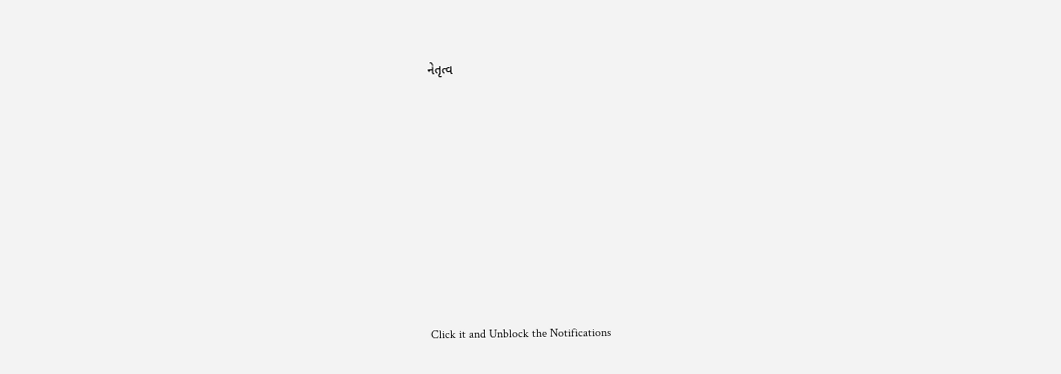નેતૃત્વ









Click it and Unblock the Notifications